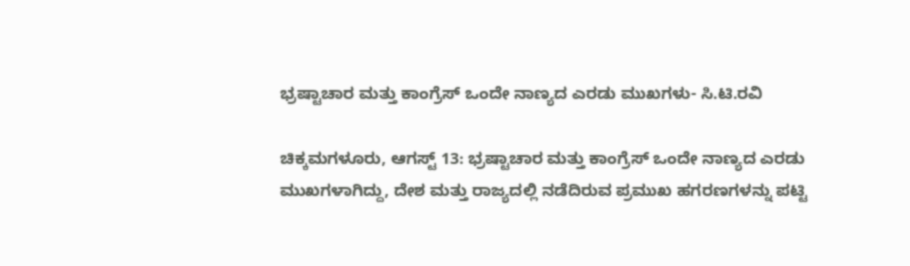ಭ್ರಷ್ಟಾಚಾರ ಮತ್ತು ಕಾಂಗ್ರೆಸ್ ಒಂದೇ ನಾಣ್ಯದ ಎರಡು ಮುಖಗಳು- ಸಿ.ಟಿ.ರವಿ

ಚಿಕ್ಕಮಗಳೂರು, ಆಗಸ್ಟ್‌ 13: ಭ್ರಷ್ಟಾಚಾರ ಮತ್ತು ಕಾಂಗ್ರೆಸ್ ಒಂದೇ ನಾಣ್ಯದ ಎರಡು ಮುಖಗಳಾಗಿದ್ದು, ದೇಶ ಮತ್ತು ರಾಜ್ಯದಲ್ಲಿ ನಡೆದಿರುವ ಪ್ರಮುಖ ಹಗರಣಗಳನ್ನು ಪಟ್ಟಿ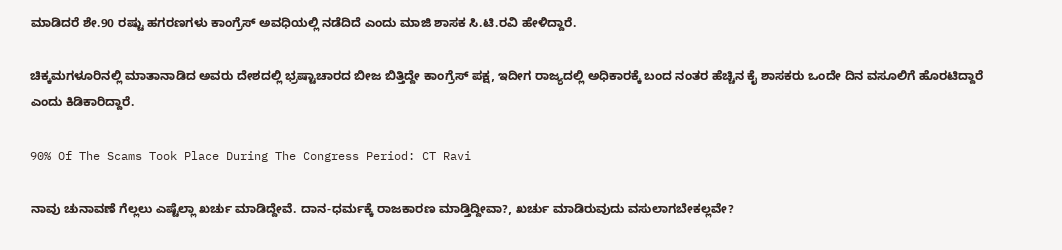ಮಾಡಿದರೆ ಶೇ.90 ರಷ್ಟು ಹಗರಣಗಳು ಕಾಂಗ್ರೆಸ್ ಅವಧಿಯಲ್ಲಿ ನಡೆದಿದೆ ಎಂದು ಮಾಜಿ ಶಾಸಕ ಸಿ.ಟಿ.ರವಿ ಹೇಳಿದ್ದಾರೆ.

ಚಿಕ್ಕಮಗಳೂರಿನಲ್ಲಿ ಮಾತಾನಾಡಿದ ಅವರು ದೇಶದಲ್ಲಿ ಭ್ರಷ್ಟಾಚಾರದ ಬೀಜ ಬಿತ್ತಿದ್ದೇ ಕಾಂಗ್ರೆಸ್ ಪಕ್ಷ, ಇದೀಗ ರಾಜ್ಯದಲ್ಲಿ ಅಧಿಕಾರಕ್ಕೆ ಬಂದ ನಂತರ ಹೆಚ್ಚಿನ ಕೈ ಶಾಸಕರು ಒಂದೇ ದಿನ ವಸೂಲಿಗೆ ಹೊರಟಿದ್ದಾರೆ ಎಂದು ಕಿಡಿಕಾರಿದ್ದಾರೆ.

90% Of The Scams Took Place During The Congress Period: CT Ravi

ನಾವು ಚುನಾವಣೆ ಗೆಲ್ಲಲು ಎಷ್ಟೆಲ್ಲಾ ಖರ್ಚು ಮಾಡಿದ್ದೇವೆ. ದಾನ-ಧರ್ಮಕ್ಕೆ ರಾಜಕಾರಣ ಮಾಡ್ತಿದ್ದೀವಾ?, ಖರ್ಚು ಮಾಡಿರುವುದು ವಸುಲಾಗಬೇಕಲ್ಲವೇ?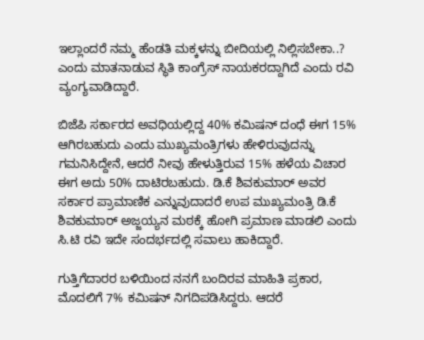ಇಲ್ಲಾಂದರೆ ನಮ್ಮ ಹೆಂಡತಿ ಮಕ್ಕಳನ್ನು ಬೀದಿಯಲ್ಲಿ ನಿಲ್ಲಿಸಬೇಕಾ..? ಎಂದು ಮಾತನಾಡುವ ಸ್ಥಿತಿ ಕಾಂಗ್ರೆಸ್ ನಾಯಕರದ್ದಾಗಿದೆ ಎಂದು ರವಿ ವ್ಯಂಗ್ಯವಾಡಿದ್ದಾರೆ.

ಬಿಜೆಪಿ ಸರ್ಕಾರದ ಅವಧಿಯಲ್ಲಿದ್ದ 40% ಕಮಿಷನ್ ದಂಧೆ ಈಗ 15% ಆಗಿರಬಹುದು ಎಂದು ಮುಖ್ಯಮಂತ್ರಿಗಳು ಹೇಳಿರುವುದನ್ನು ಗಮನಿಸಿದ್ದೇನೆ, ಆದರೆ ನೀವು ಹೇಳುತ್ತಿರುವ 15% ಹಳೆಯ ವಿಚಾರ ಈಗ ಅದು 50% ದಾಟಿರಬಹುದು. ಡಿ.ಕೆ ಶಿವಕುಮಾರ್‌ ಅವರ ಸರ್ಕಾರ ಪ್ರಾಮಾಣಿಕ ಎನ್ನುವುದಾದರೆ ಉಪ ಮುಖ್ಯಮಂತ್ರಿ ಡಿ.ಕೆ ಶಿವಕುಮಾರ್ ಅಜ್ಜಯ್ಯನ ಮಠಕ್ಕೆ ಹೋಗಿ ಪ್ರಮಾಣ ಮಾಡಲಿ ಎಂದು ಸಿ.ಟಿ ರವಿ ಇದೇ ಸಂದರ್ಭದಲ್ಲಿ ಸವಾಲು ಹಾಕಿದ್ದಾರೆ.

ಗುತ್ತಿಗೆದಾರರ ಬಳಿಯಿಂದ ನನಗೆ ಬಂದಿರವ ಮಾಹಿತಿ ಪ್ರಕಾರ, ಮೊದಲಿಗೆ 7% ಕಮಿಷನ್ ನಿಗದಿಪಡಿಸಿದ್ದರು. ಆದರೆ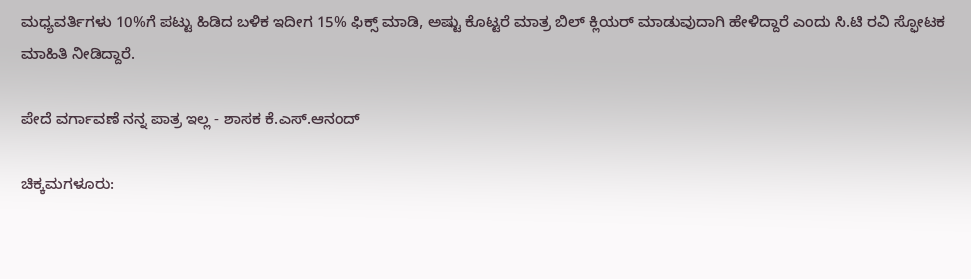ಮಧ್ಯವರ್ತಿಗಳು 10%ಗೆ ಪಟ್ಟು ಹಿಡಿದ ಬಳಿಕ ಇದೀಗ 15% ಫಿಕ್ಸ್ ಮಾಡಿ, ಅಷ್ಟು ಕೊಟ್ಟರೆ ಮಾತ್ರ ಬಿಲ್ ಕ್ಲಿಯರ್ ಮಾಡುವುದಾಗಿ ಹೇಳಿದ್ದಾರೆ ಎಂದು ಸಿ.ಟಿ ರವಿ ಸ್ಫೋಟಕ ಮಾಹಿತಿ ನೀಡಿದ್ದಾರೆ.

ಪೇದೆ ವರ್ಗಾವಣೆ ನನ್ನ ಪಾತ್ರ ಇಲ್ಲ - ಶಾಸಕ ಕೆ.ಎಸ್‌.ಆನಂದ್

ಚಿಕ್ಕಮಗಳೂರು: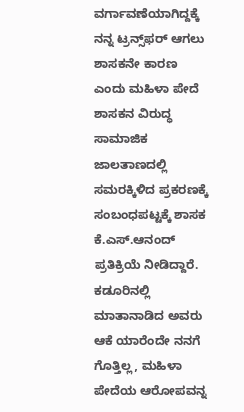ವರ್ಗಾವಣೆಯಾಗಿದ್ದಕ್ಕೆ ನನ್ನ ಟ್ರನ್ಸ್‌ಫರ್‌ ಆಗಲು ಶಾಸಕನೇ ಕಾರಣ ಎಂದು ಮಹಿಳಾ ಪೇದೆ ಶಾಸಕನ ವಿರುದ್ಧ ಸಾಮಾಜಿಕ ಜಾಲತಾಣದಲ್ಲಿ ಸಮರಕ್ಕಿಳಿದ ಪ್ರಕರಣಕ್ಕೆ ಸಂಬಂಧಪಟ್ಟಕ್ಕೆ ಶಾಸಕ ಕೆ.ಎಸ್.ಆನಂದ್ ಪ್ರತಿಕ್ರಿಯೆ ನೀಡಿದ್ದಾರೆ. ಕಡೂರಿನಲ್ಲಿ ಮಾತಾನಾಡಿದ ಅವರು ಆಕೆ ಯಾರೆಂದೇ ನನಗೆ ಗೊತ್ತಿಲ್ಲ, ಮಹಿಳಾ ಪೇದೆಯ ಆರೋಪವನ್ನ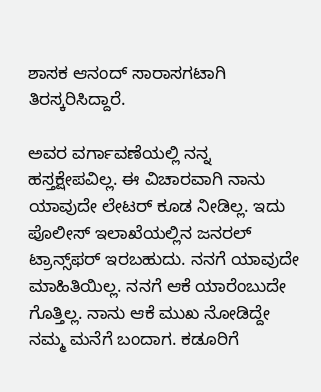ಶಾಸಕ ಆನಂದ್ ಸಾರಾಸಗಟಾಗಿ ತಿರಸ್ಕರಿಸಿದ್ದಾರೆ.

ಅವರ ವರ್ಗಾವಣೆಯಲ್ಲಿ ನನ್ನ ಹಸ್ತಕ್ಷೇಪವಿಲ್ಲ. ಈ ವಿಚಾರವಾಗಿ ನಾನು ಯಾವುದೇ ಲೇಟರ್ ಕೂಡ ನೀಡಿಲ್ಲ. ಇದು ಪೊಲೀಸ್ ಇಲಾಖೆಯಲ್ಲಿನ ಜನರಲ್ ಟ್ರಾನ್ಸ್‌ಫರ್ ಇರಬಹುದು. ನನಗೆ ಯಾವುದೇ ಮಾಹಿತಿಯಿಲ್ಲ. ನನಗೆ ಆಕೆ ಯಾರೆಂಬುದೇ ಗೊತ್ತಿಲ್ಲ. ನಾನು ಆಕೆ ಮುಖ ನೋಡಿದ್ದೇ ನಮ್ಮ ಮನೆಗೆ ಬಂದಾಗ. ಕಡೂರಿಗೆ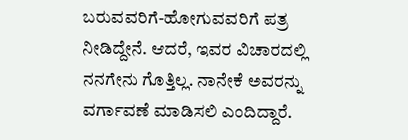ಬರುವವರಿಗೆ-ಹೋಗುವವರಿಗೆ ಪತ್ರ ನೀಡಿದ್ದೇನೆ. ಆದರೆ, ಇವರ ವಿಚಾರದಲ್ಲಿ ನನಗೇನು ಗೊತ್ತಿಲ್ಲ. ನಾನೇಕೆ ಅವರನ್ನು ವರ್ಗಾವಣೆ ಮಾಡಿಸಲಿ ಎಂದಿದ್ದಾರೆ.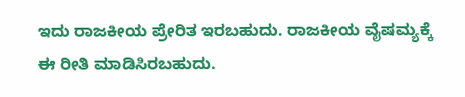ಇದು ರಾಜಕೀಯ ಪ್ರೇರಿತ ಇರಬಹುದು. ರಾಜಕೀಯ ವೈಷಮ್ಯಕ್ಕೆ ಈ ರೀತಿ ಮಾಡಿಸಿರಬಹುದು.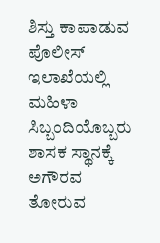ಶಿಸ್ತು ಕಾಪಾಡುವ ಪೊಲೀಸ್ ಇಲಾಖೆಯಲ್ಲಿ ಮಹಿಳಾ ಸಿಬ್ಬಂದಿಯೊಬ್ಬರು ಶಾಸಕ ಸ್ಥಾನಕ್ಕೆ ಅಗೌರವ ತೋರುವ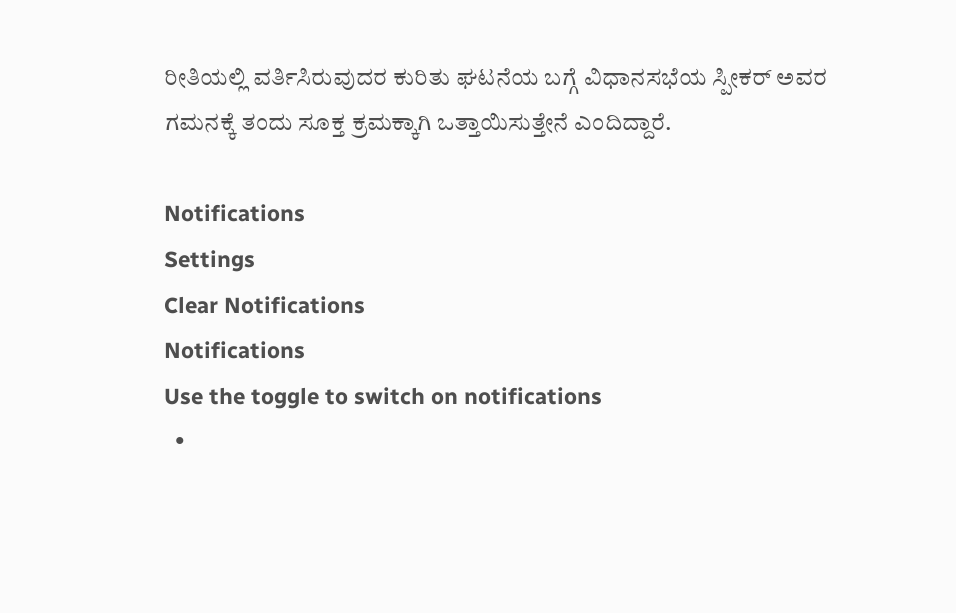ರೀತಿಯಲ್ಲಿ ವರ್ತಿಸಿರುವುದರ ಕುರಿತು ಘಟನೆಯ ಬಗ್ಗೆ ವಿಧಾನಸಭೆಯ ಸ್ಪೀಕರ್ ಅವರ ಗಮನಕ್ಕೆ ತಂದು ಸೂಕ್ತ ಕ್ರಮಕ್ಕಾಗಿ ಒತ್ತಾಯಿಸುತ್ತೇನೆ ಎಂದಿದ್ದಾರೆ.

Notifications
Settings
Clear Notifications
Notifications
Use the toggle to switch on notifications
  •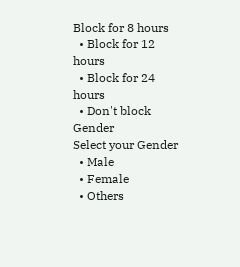Block for 8 hours
  • Block for 12 hours
  • Block for 24 hours
  • Don't block
Gender
Select your Gender
  • Male
  • Female
  • Others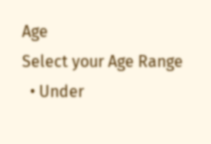Age
Select your Age Range
  • Under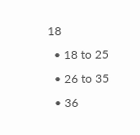18
  • 18 to 25
  • 26 to 35
  • 36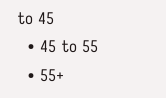to 45
  • 45 to 55
  • 55+